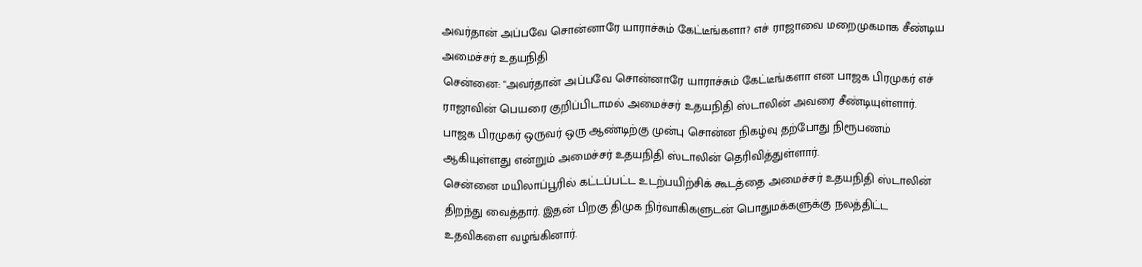அவர்தான் அப்பவே சொன்னாரே யாராச்சும் கேட்டீங்களா? எச் ராஜாவை மறைமுகமாக சீண்டிய அமைச்சர் உதயநிதி
சென்னை: "அவர்தான் அப்பவே சொன்னாரே யாராச்சும் கேட்டீங்களா என பாஜக பிரமுகர் எச் ராஜாவின் பெயரை குறிப்பிடாமல் அமைச்சர் உதயநிதி ஸ்டாலின் அவரை சீண்டியுள்ளார். பாஜக பிரமுகர் ஒருவர் ஒரு ஆண்டிற்கு முன்பு சொன்ன நிகழ்வு தற்போது நிரூபணம் ஆகியுள்ளது என்றும் அமைச்சர் உதயநிதி ஸ்டாலின் தெரிவித்துள்ளார்.
சென்னை மயிலாப்பூரில் கட்டப்பட்ட உடற்பயிற்சிக் கூடத்தை அமைச்சர் உதயநிதி ஸ்டாலின் திறந்து வைத்தார். இதன் பிறகு திமுக நிர்வாகிகளுடன் பொதுமக்களுக்கு நலத்திட்ட உதவிகளை வழங்கினார்.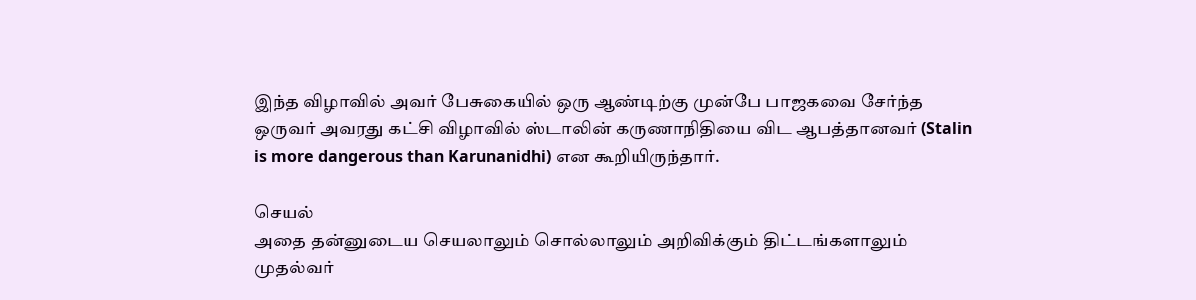இந்த விழாவில் அவர் பேசுகையில் ஒரு ஆண்டிற்கு முன்பே பாஜகவை சேர்ந்த ஒருவர் அவரது கட்சி விழாவில் ஸ்டாலின் கருணாநிதியை விட ஆபத்தானவர் (Stalin is more dangerous than Karunanidhi) என கூறியிருந்தார்.

செயல்
அதை தன்னுடைய செயலாலும் சொல்லாலும் அறிவிக்கும் திட்டங்களாலும் முதல்வர்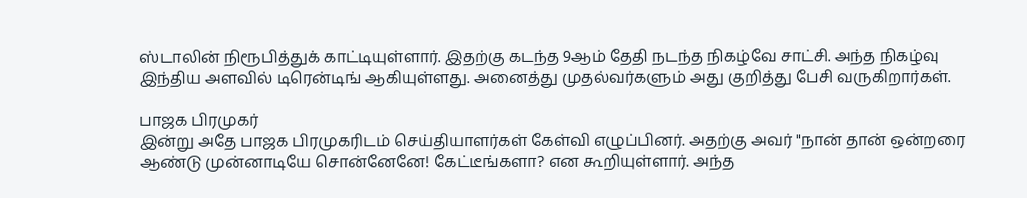ஸ்டாலின் நிரூபித்துக் காட்டியுள்ளார். இதற்கு கடந்த 9ஆம் தேதி நடந்த நிகழ்வே சாட்சி. அந்த நிகழ்வு இந்திய அளவில் டிரென்டிங் ஆகியுள்ளது. அனைத்து முதல்வர்களும் அது குறித்து பேசி வருகிறார்கள்.

பாஜக பிரமுகர்
இன்று அதே பாஜக பிரமுகரிடம் செய்தியாளர்கள் கேள்வி எழுப்பினர். அதற்கு அவர் "நான் தான் ஒன்றரை ஆண்டு முன்னாடியே சொன்னேனே! கேட்டீங்களா? என கூறியுள்ளார். அந்த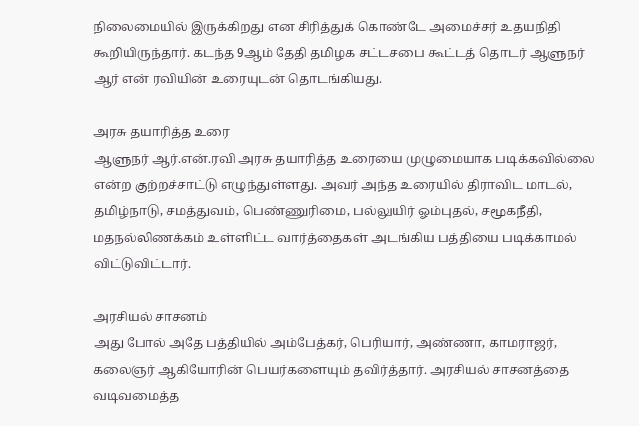நிலைமையில் இருக்கிறது என சிரித்துக் கொண்டே அமைச்சர் உதயநிதி கூறியிருந்தார். கடந்த 9ஆம் தேதி தமிழக சட்டசபை கூட்டத் தொடர் ஆளுநர் ஆர் என் ரவியின் உரையுடன் தொடங்கியது.

அரசு தயாரித்த உரை
ஆளுநர் ஆர்.என்.ரவி அரசு தயாரித்த உரையை முழுமையாக படிக்கவில்லை என்ற குற்றச்சாட்டு எழுந்துள்ளது. அவர் அந்த உரையில் திராவிட மாடல், தமிழ்நாடு, சமத்துவம், பெண்ணுரிமை, பல்லுயிர் ஓம்புதல், சமூகநீதி, மதநல்லிணக்கம் உள்ளிட்ட வார்த்தைகள் அடங்கிய பத்தியை படிக்காமல் விட்டுவிட்டார்.

அரசியல் சாசனம்
அது போல் அதே பத்தியில் அம்பேத்கர், பெரியார், அண்ணா, காமராஜர், கலைஞர் ஆகியோரின் பெயர்களையும் தவிர்த்தார். அரசியல் சாசனத்தை வடிவமைத்த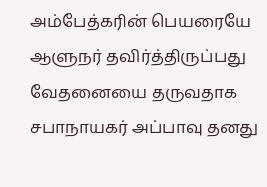அம்பேத்கரின் பெயரையே ஆளுநர் தவிர்த்திருப்பது வேதனையை தருவதாக சபாநாயகர் அப்பாவு தனது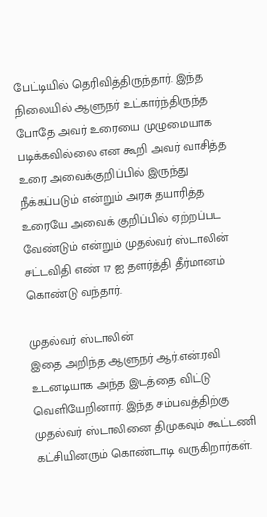பேட்டியில் தெரிவித்திருந்தார். இந்த நிலையில் ஆளுநர் உட்கார்ந்திருந்த போதே அவர் உரையை முழுமையாக படிக்கவில்லை என கூறி அவர் வாசித்த உரை அவைக்குறிப்பில் இருந்து நீக்கப்படும் என்றும் அரசு தயாரித்த உரையே அவைக் குறிப்பில் ஏற்றப்பட வேண்டும் என்றும் முதல்வர் ஸ்டாலின் சட்டவிதி எண் 17 ஐ தளர்த்தி தீர்மானம் கொண்டு வந்தார்.

முதல்வர் ஸ்டாலின்
இதை அறிந்த ஆளுநர் ஆர்.என்.ரவி உடனடியாக அந்த இடத்தை விட்டு வெளியேறினார். இந்த சம்பவத்திற்கு முதல்வர் ஸ்டாலினை திமுகவும் கூட்டணி கட்சியினரும் கொண்டாடி வருகிறார்கள்.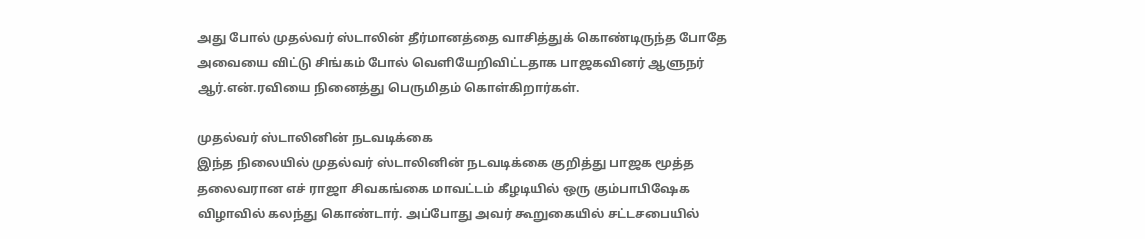அது போல் முதல்வர் ஸ்டாலின் தீர்மானத்தை வாசித்துக் கொண்டிருந்த போதே அவையை விட்டு சிங்கம் போல் வெளியேறிவிட்டதாக பாஜகவினர் ஆளுநர் ஆர்.என்.ரவியை நினைத்து பெருமிதம் கொள்கிறார்கள்.

முதல்வர் ஸ்டாலினின் நடவடிக்கை
இந்த நிலையில் முதல்வர் ஸ்டாலினின் நடவடிக்கை குறித்து பாஜக மூத்த தலைவரான எச் ராஜா சிவகங்கை மாவட்டம் கீழடியில் ஒரு கும்பாபிஷேக விழாவில் கலந்து கொண்டார். அப்போது அவர் கூறுகையில் சட்டசபையில்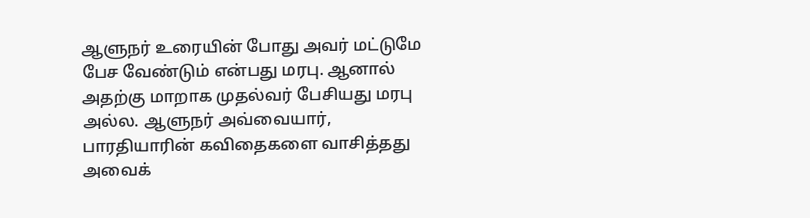ஆளுநர் உரையின் போது அவர் மட்டுமே பேச வேண்டும் என்பது மரபு. ஆனால் அதற்கு மாறாக முதல்வர் பேசியது மரபு அல்ல. ஆளுநர் அவ்வையார், பாரதியாரின் கவிதைகளை வாசித்தது அவைக்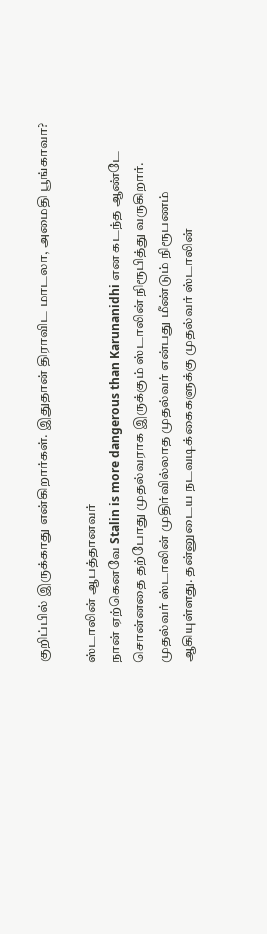குறிப்பில் இருக்காது என்கிறார்கள். இதுதான் திராவிட மாடலா, அமைதி பூங்காவா?

ஸ்டாலின் ஆபத்தானவர்
நான் ஏற்கெனவே Stalin is more dangerous than Karunanidhi என கடந்த ஆண்டே சொன்னதை தற்போது முதல்வராக இருக்கும் ஸ்டாலின் நிரூபித்து வருகிறார். முதல்வர் ஸ்டாலின் முதிர்வில்லாத முதல்வர் என்பது மீண்டும் நிரூபணம் ஆகியுள்ளது. தன்னுடைய நடவடிக்கைகளுக்கு முதல்வர் ஸ்டாலின்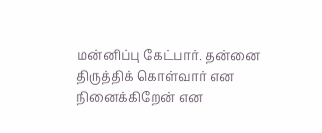மன்னிப்பு கேட்பார். தன்னை திருத்திக் கொள்வார் என நினைக்கிறேன் என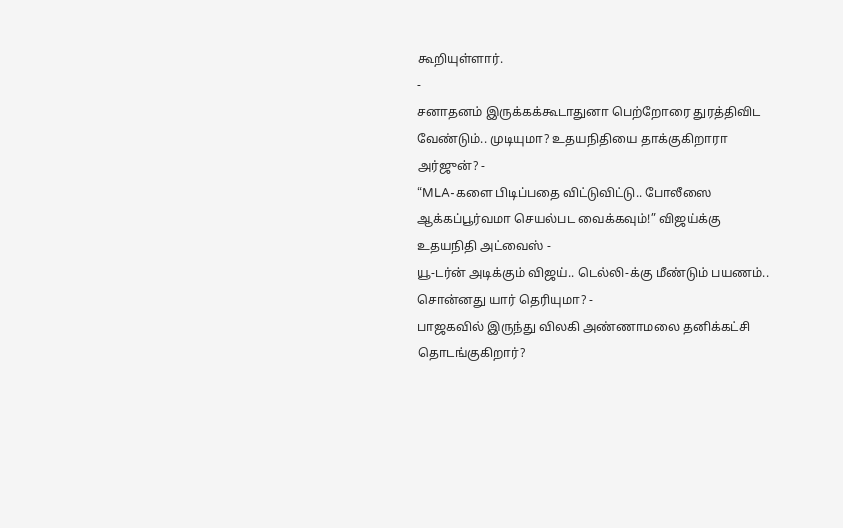கூறியுள்ளார்.
-
சனாதனம் இருக்கக்கூடாதுனா பெற்றோரை துரத்திவிட வேண்டும்.. முடியுமா? உதயநிதியை தாக்குகிறாரா அர்ஜுன்? -
“MLA-களை பிடிப்பதை விட்டுவிட்டு.. போலீஸை ஆக்கப்பூர்வமா செயல்பட வைக்கவும்!” விஜய்க்கு உதயநிதி அட்வைஸ் -
யூ-டர்ன் அடிக்கும் விஜய்.. டெல்லி-க்கு மீண்டும் பயணம்.. சொன்னது யார் தெரியுமா? -
பாஜகவில் இருந்து விலகி அண்ணாமலை தனிக்கட்சி தொடங்குகிறார்?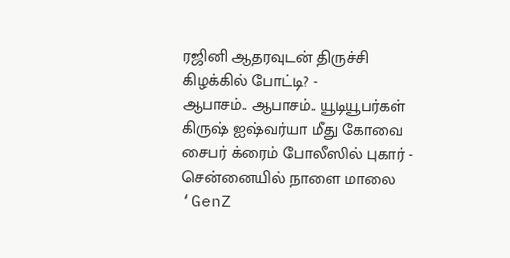ரஜினி ஆதரவுடன் திருச்சி கிழக்கில் போட்டி? -
ஆபாசம்.. ஆபாசம்.. யூடியூபர்கள் கிருஷ் ஐஷ்வர்யா மீது கோவை சைபர் க்ரைம் போலீஸில் புகார் -
சென்னையில் நாளை மாலை ‘GenZ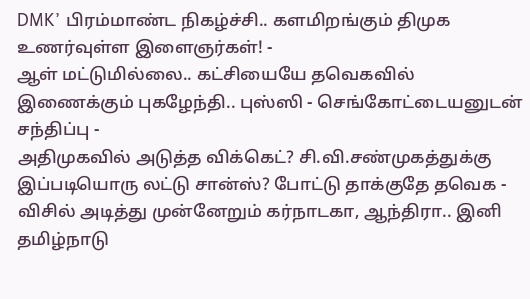DMK’ பிரம்மாண்ட நிகழ்ச்சி.. களமிறங்கும் திமுக உணர்வுள்ள இளைஞர்கள்! -
ஆள் மட்டுமில்லை.. கட்சியையே தவெகவில் இணைக்கும் புகழேந்தி.. புஸ்ஸி - செங்கோட்டையனுடன் சந்திப்பு -
அதிமுகவில் அடுத்த விக்கெட்? சி.வி.சண்முகத்துக்கு இப்படியொரு லட்டு சான்ஸ்? போட்டு தாக்குதே தவெக -
விசில் அடித்து முன்னேறும் கர்நாடகா, ஆந்திரா.. இனி தமிழ்நாடு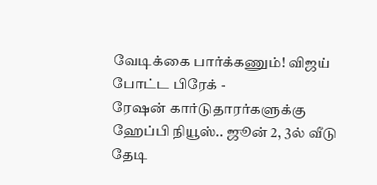வேடிக்கை பார்க்கணும்! விஜய் போட்ட பிரேக் -
ரேஷன் கார்டுதாரர்களுக்கு ஹேப்பி நியூஸ்.. ஜூன் 2, 3ல் வீடு தேடி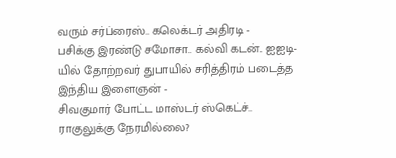வரும் சர்ப்ரைஸ்.. கலெக்டர் அதிரடி -
பசிக்கு இரண்டு சமோசா.. கல்வி கடன்.. ஐஐடி-யில் தோற்றவர் துபாயில் சரித்திரம் படைத்த இந்திய இளைஞன் -
சிவகுமார் போட்ட மாஸ்டர் ஸ்கெட்ச்.. ராகுலுக்கு நேரமில்லை?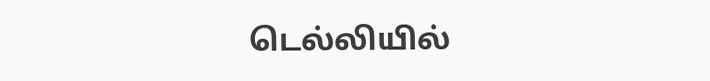டெல்லியில்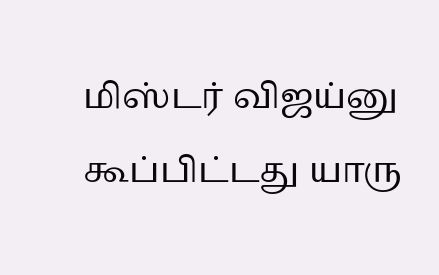மிஸ்டர் விஜய்னு கூப்பிட்டது யாரு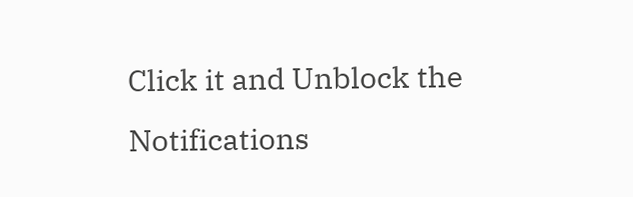Click it and Unblock the Notifications